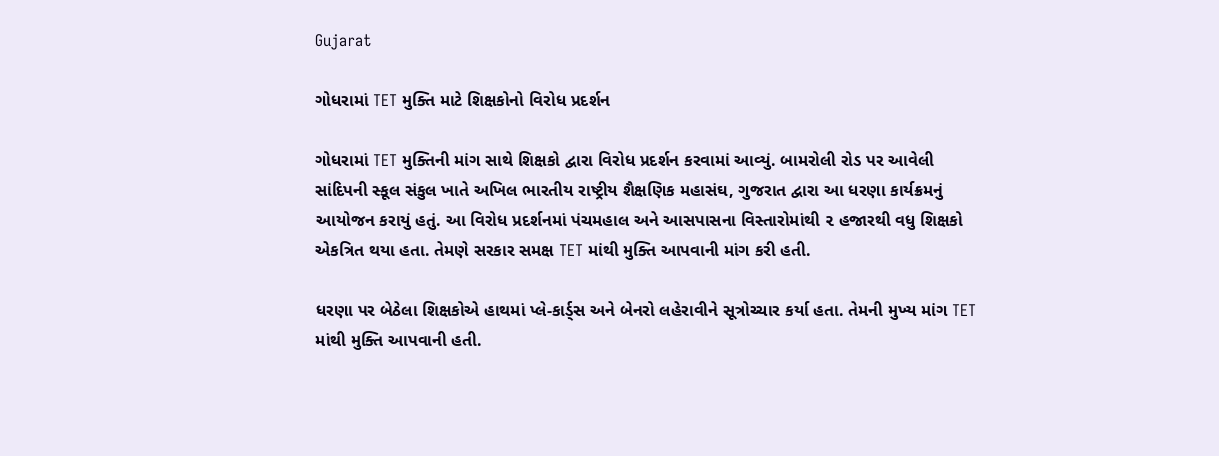Gujarat

ગોધરામાં TET મુક્તિ માટે શિક્ષકોનો વિરોધ પ્રદર્શન

ગોધરામાં TET મુક્તિની માંગ સાથે શિક્ષકો દ્વારા વિરોધ પ્રદર્શન કરવામાં આવ્યું. બામરોલી રોડ પર આવેલી સાંદિપની સ્કૂલ સંકુલ ખાતે અખિલ ભારતીય રાષ્ટ્રીય શૈક્ષણિક મહાસંઘ, ગુજરાત દ્વારા આ ધરણા કાર્યક્રમનું આયોજન કરાયું હતું. આ વિરોધ પ્રદર્શનમાં પંચમહાલ અને આસપાસના વિસ્તારોમાંથી ૨ હજારથી વધુ શિક્ષકો એકત્રિત થયા હતા. તેમણે સરકાર સમક્ષ TET માંથી મુક્તિ આપવાની માંગ કરી હતી.

ધરણા પર બેઠેલા શિક્ષકોએ હાથમાં પ્લે-કાર્ડ્સ અને બેનરો લહેરાવીને સૂત્રોચ્ચાર કર્યા હતા. તેમની મુખ્ય માંગ TET માંથી મુક્તિ આપવાની હતી.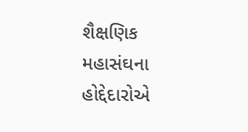શૈક્ષણિક મહાસંઘના હોદ્દેદારોએ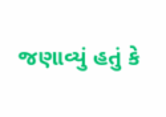જણાવ્યું હતું કે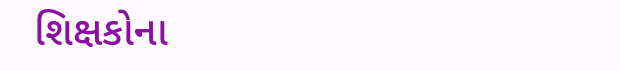શિક્ષકોના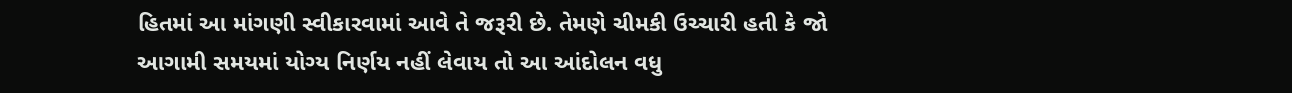હિતમાં આ માંગણી સ્વીકારવામાં આવે તે જરૂરી છે. તેમણે ચીમકી ઉચ્ચારી હતી કે જો આગામી સમયમાં યોગ્ય નિર્ણય નહીં લેવાય તો આ આંદોલન વધુ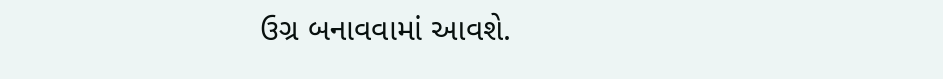ઉગ્ર બનાવવામાં આવશે.